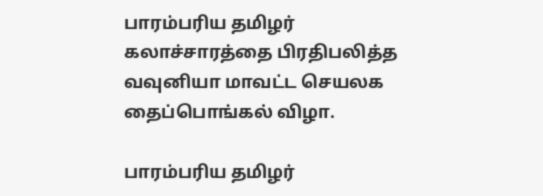பாரம்பரிய தமிழர் கலாச்சாரத்தை பிரதிபலித்த வவுனியா மாவட்ட செயலக தைப்பொங்கல் விழா.

பாரம்பரிய தமிழர்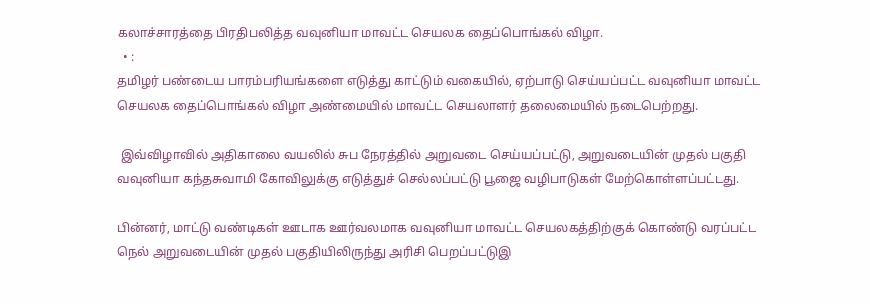கலாச்சாரத்தை பிரதிபலித்த வவுனியா மாவட்ட செயலக தைப்பொங்கல் விழா.
  • :
தமிழர் பண்டைய பாரம்பரியங்களை எடுத்து காட்டும் வகையில், ஏற்பாடு செய்யப்பட்ட வவுனியா மாவட்ட செயலக தைப்பொங்கல் விழா அண்மையில் மாவட்ட செயலாளர் தலைமையில் நடைபெற்றது.

 இவ்விழாவில் அதிகாலை வயலில் சுப நேரத்தில் அறுவடை செய்யப்பட்டு, அறுவடையின் முதல் பகுதி வவுனியா கந்தசுவாமி கோவிலுக்கு எடுத்துச் செல்லப்பட்டு பூஜை வழிபாடுகள் மேற்கொள்ளப்பட்டது.

பின்னர், மாட்டு வண்டிகள் ஊடாக ஊர்வலமாக வவுனியா மாவட்ட செயலகத்திற்குக் கொண்டு வரப்பட்ட நெல் அறுவடையின் முதல் பகுதியிலிருந்து அரிசி பெறப்பட்டுஇ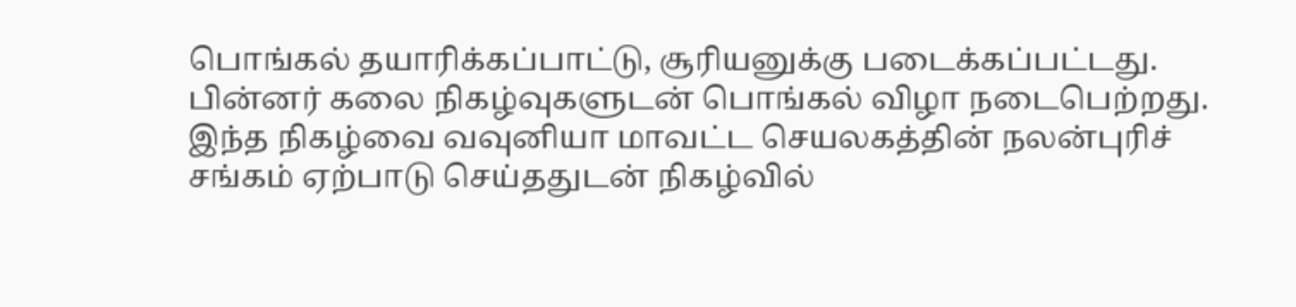பொங்கல் தயாரிக்கப்பாட்டு, சூரியனுக்கு படைக்கப்பட்டது. பின்னர் கலை நிகழ்வுகளுடன் பொங்கல் விழா நடைபெற்றது.
இந்த நிகழ்வை வவுனியா மாவட்ட செயலகத்தின் நலன்புரிச் சங்கம் ஏற்பாடு செய்ததுடன் நிகழ்வில்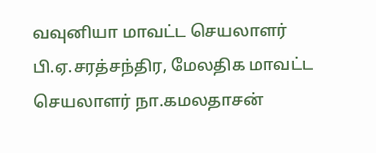வவுனியா மாவட்ட செயலாளர் பி.ஏ.சரத்சந்திர, மேலதிக மாவட்ட செயலாளர் நா.கமலதாசன்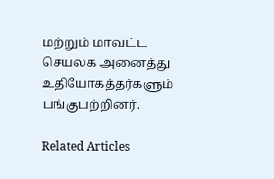மற்றும் மாவட்ட செயலக அனைத்து உதியோகத்தர்களும் பங்குபற்றினர்.

Related Articles